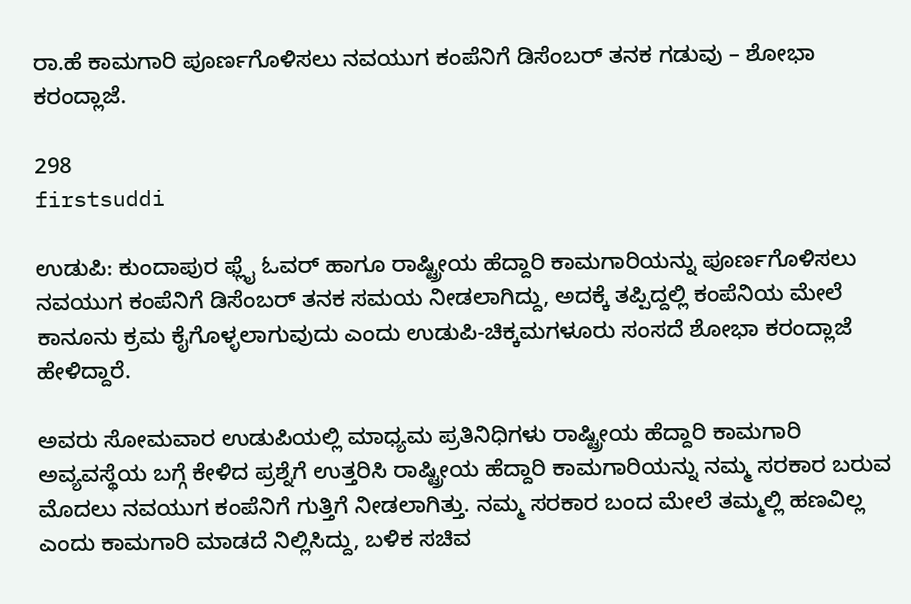ರಾ.ಹೆ ಕಾಮಗಾರಿ ಪೂರ್ಣಗೊಳಿಸಲು ನವಯುಗ ಕಂಪೆನಿಗೆ ಡಿಸೆಂಬರ್ ತನಕ ಗಡುವು – ಶೋಭಾ ಕರಂದ್ಲಾಜೆ.

298
firstsuddi

ಉಡುಪಿ: ಕುಂದಾಪುರ ಫ್ಲೈ ಓವರ್ ಹಾಗೂ ರಾಷ್ಟ್ರೀಯ ಹೆದ್ದಾರಿ ಕಾಮಗಾರಿಯನ್ನು ಪೂರ್ಣಗೊಳಿಸಲು ನವಯುಗ ಕಂಪೆನಿಗೆ ಡಿಸೆಂಬರ್ ತನಕ ಸಮಯ ನೀಡಲಾಗಿದ್ದು, ಅದಕ್ಕೆ ತಪ್ಪಿದ್ದಲ್ಲಿ ಕಂಪೆನಿಯ ಮೇಲೆ ಕಾನೂನು ಕ್ರಮ ಕೈಗೊಳ್ಳಲಾಗುವುದು ಎಂದು ಉಡುಪಿ-ಚಿಕ್ಕಮಗಳೂರು ಸಂಸದೆ ಶೋಭಾ ಕರಂದ್ಲಾಜೆ ಹೇಳಿದ್ದಾರೆ.

ಅವರು ಸೋಮವಾರ ಉಡುಪಿಯಲ್ಲಿ ಮಾಧ್ಯಮ ಪ್ರತಿನಿಧಿಗಳು ರಾಷ್ಟ್ರೀಯ ಹೆದ್ದಾರಿ ಕಾಮಗಾರಿ ಅವ್ಯವಸ್ಥೆಯ ಬಗ್ಗೆ ಕೇಳಿದ ಪ್ರಶ್ನೆಗೆ ಉತ್ತರಿಸಿ ರಾಷ್ಟ್ರೀಯ ಹೆದ್ದಾರಿ ಕಾಮಗಾರಿಯನ್ನು ನಮ್ಮ ಸರಕಾರ ಬರುವ ಮೊದಲು ನವಯುಗ ಕಂಪೆನಿಗೆ ಗುತ್ತಿಗೆ ನೀಡಲಾಗಿತ್ತು. ನಮ್ಮ ಸರಕಾರ ಬಂದ ಮೇಲೆ ತಮ್ಮಲ್ಲಿ ಹಣವಿಲ್ಲ ಎಂದು ಕಾಮಗಾರಿ ಮಾಡದೆ ನಿಲ್ಲಿಸಿದ್ದು, ಬಳಿಕ ಸಚಿವ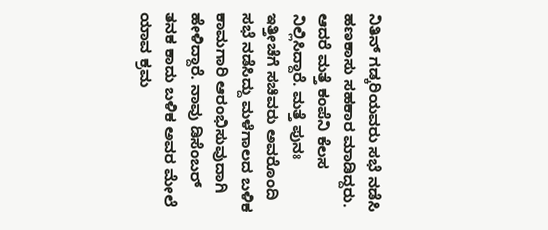ನಿತಿನ್ ಗಡ್ಕರಿಯವರು ಸಭೆ ನಡೆಸಿ ಹಣಕಾಸು ಸಹಕಾರ ಮಾಡಿದ್ದರು. ಆದರೆ ಮತ್ತೆ ಕಂಪೆನಿ ಕೆಲಸ ನಿಲ್ಲಿಸಿದ್ದಾರೆ. ಮತ್ತೆ ಪುನಃ ಇತ್ತೀಚೆಗೆ ಸಚಿವರು ಅವರೊಂದಿ ಸಭೆ ನಡೆಸಿದ್ದು ಮಳೆಗಾಲದ ಬಳಿಕ ಕಾಮಗಾರಿ ಆರಂಭಿಸುವುದಾಗಿ ಹೇಳಿದ್ದಾರೆ. ನಾವು ಡಿಸೆಂಬರ್ ತನಕ ಕಾದು ಬಳಿಕ ಅವರ ಮೇಲೆ ಯಾವ ಕ್ರಮ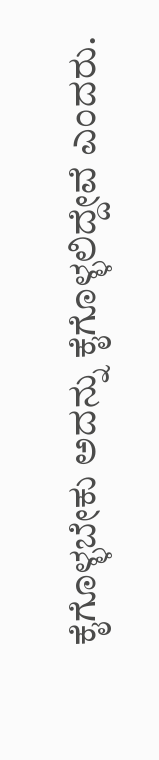ಕೈಗೊಳ್ಳಬೇಕು ಅದನ್ನು ಕೈಗೊಳ್ಳಲಿದ್ದೇವೆ ಎಂದರು.